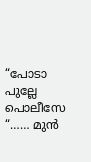“പോടാ പുല്ലേ പൊലീസേ “…… മുൻ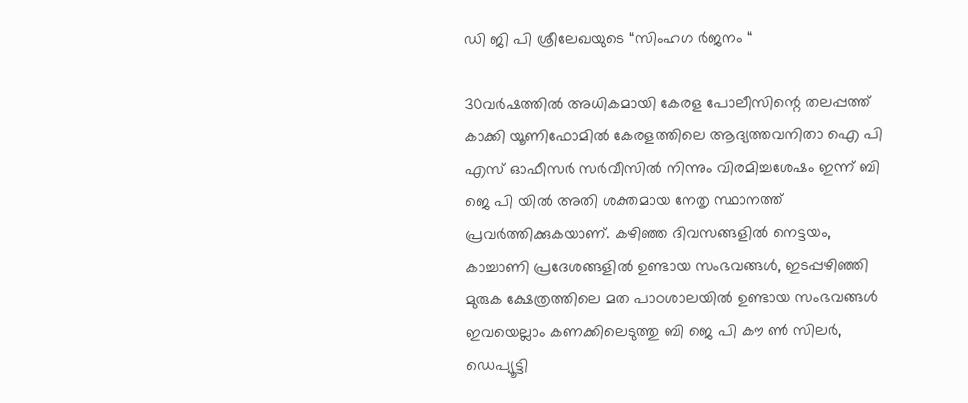ഡി ജി പി ശ്രീലേഖയുടെ “സിംഹഗ ർജനം “

30വർഷത്തിൽ അധികമായി കേരള പോലീസിന്റെ തലപ്പത്ത് കാക്കി യൂണിഫോമിൽ കേരളത്തിലെ ആദ്യത്തവനിതാ ഐ പി എസ് ഓഫീസർ സർവീസിൽ നിന്നും വിരമിച്ചശേഷം ഇന്ന് ബി ജെ പി യിൽ അതി ശക്തമായ നേതൃ സ്ഥാനത്ത്‌ പ്രവർത്തിക്കുകയാണ്. കഴിഞ്ഞ ദിവസങ്ങളിൽ നെട്ടയം, കാച്ചാണി പ്രദേശങ്ങളിൽ ഉണ്ടായ സംഭവങ്ങൾ, ഇടപ്പഴിഞ്ഞി മുരുക ക്ഷേത്രത്തിലെ മത പാഠശാലയിൽ ഉണ്ടായ സംഭവങ്ങൾ ഇവയെല്ലാം കണക്കിലെടുത്തു ബി ജെ പി കൗ ൺ സിലർ, ഡെപ്യൂട്ടി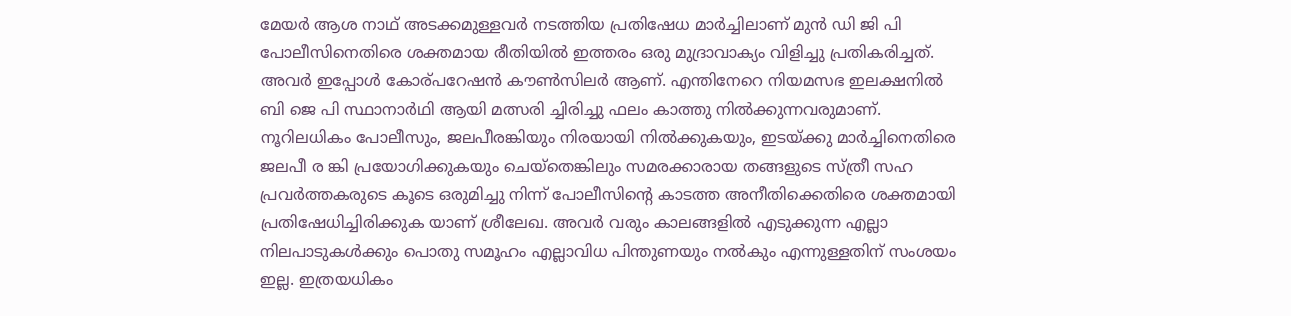മേയർ ആശ നാഥ് അടക്കമുള്ളവർ നടത്തിയ പ്രതിഷേധ മാർച്ചിലാണ് മുൻ ഡി ജി പി പോലീസിനെതിരെ ശക്തമായ രീതിയിൽ ഇത്തരം ഒരു മുദ്രാവാക്യം വിളിച്ചു പ്രതികരിച്ചത്. അവർ ഇപ്പോൾ കോര്പറേഷൻ കൗൺസിലർ ആണ്. എന്തിനേറെ നിയമസഭ ഇലക്ഷനിൽ ബി ജെ പി സ്ഥാനാർഥി ആയി മത്സരി ച്ചിരിച്ചു ഫലം കാത്തു നിൽക്കുന്നവരുമാണ്. നൂറിലധികം പോലീസും, ജലപീരങ്കിയും നിരയായി നിൽക്കുകയും, ഇടയ്ക്കു മാർച്ചിനെതിരെ ജലപീ ര ങ്കി പ്രയോഗിക്കുകയും ചെയ്തെങ്കിലും സമരക്കാരായ തങ്ങളുടെ സ്ത്രീ സഹ പ്രവർത്തകരുടെ കൂടെ ഒരുമിച്ചു നിന്ന് പോലീസിന്റെ കാടത്ത അനീതിക്കെതിരെ ശക്തമായി പ്രതിഷേധിച്ചിരിക്കുക യാണ്‌ ശ്രീലേഖ. അവർ വരും കാലങ്ങളിൽ എടുക്കുന്ന എല്ലാ നിലപാടുകൾക്കും പൊതു സമൂഹം എല്ലാവിധ പിന്തുണയും നൽകും എന്നുള്ളതിന് സംശയം ഇല്ല. ഇത്രയധികം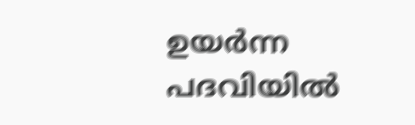ഉയർന്ന പദവിയിൽ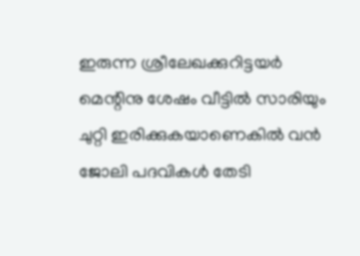ഇരുന്ന ശ്രീലേഖക്കുറിട്ടയർ മെന്റിനു ശേഷം വീട്ടിൽ സാരിയും ചുറ്റി ഇരിക്കുകയാണെകിൽ വൻ ജോലി പദവികൾ തേടി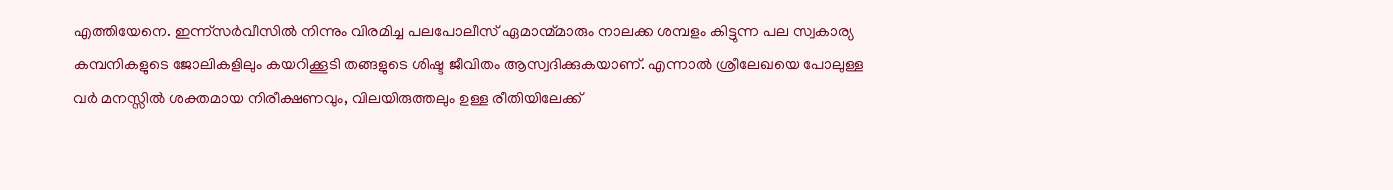എത്തിയേനെ. ഇന്ന്സർവീസിൽ നിന്നും വിരമിച്ച പലപോലീസ് ഏമാന്മ്മാരും നാലക്ക ശമ്പളം കിട്ടുന്ന പല സ്വകാര്യ കമ്പനികളുടെ ജോലികളിലും കയറിക്കൂടി തങ്ങളുടെ ശിഷ്ട ജീവിതം ആസ്വദിക്കുകയാണ്. എന്നാൽ ശ്രീലേഖയെ പോലുള്ള വർ മനസ്സിൽ ശക്തമായ നിരീക്ഷണവും, വിലയിരുത്തലും ഉള്ള രീതിയിലേക്ക്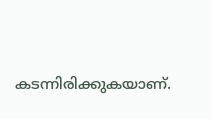കടന്നിരിക്കുകയാണ്.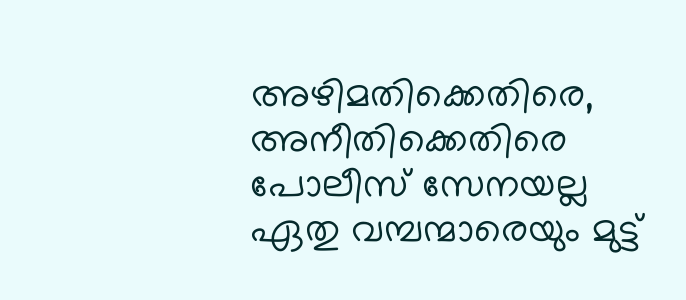അഴിമതിക്കെതിരെ, അനീതിക്കെതിരെ പോലീസ് സേനയല്ല ഏതു വമ്പന്മാരെയും മുട്ട്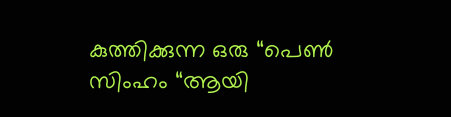കുത്തിക്കുന്ന ഒരു “പെൺ സിംഹം “ആയി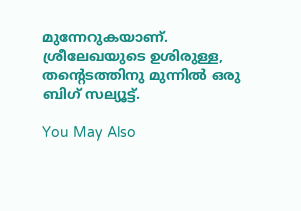മുന്നേറുകയാണ്. ശ്രീലേഖയുടെ ഉശിരുള്ള, തന്റെടത്തിനു മുന്നിൽ ഒരു ബിഗ് സല്യൂട്ട്.

You May Also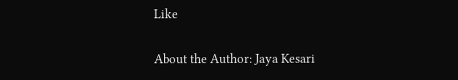Like

About the Author: Jaya Kesari